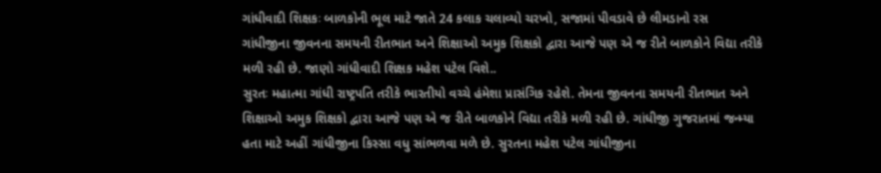ગાંધીવાદી શિક્ષકઃ બાળકોની ભૂલ માટે જાતે 24 કલાક ચલાવ્યો ચરખો, સજામાં પીવડાવે છે લીમડાનો રસ
ગાંધીજીના જીવનના સમયની રીતભાત અને શિક્ષાઓ અમુક શિક્ષકો દ્વારા આજે પણ એ જ રીતે બાળકોને વિદ્યા તરીકે મળી રહી છે. જાણો ગાંધીવાદી શિક્ષક મહેશ પટેલ વિશે..
સુરતઃ મહાત્મા ગાંધી રાષ્ટ્રપતિ તરીકે ભારતીયો વચ્ચે હંમેશા પ્રાસંગિક રહેશે. તેમના જીવનના સમયની રીતભાત અને શિક્ષાઓ અમુક શિક્ષકો દ્વારા આજે પણ એ જ રીતે બાળકોને વિદ્યા તરીકે મળી રહી છે. ગાંધીજી ગુજરાતમાં જન્મ્યા હતા માટે અહીં ગાંધીજીના કિસ્સા વધુ સાંભળવા મળે છે. સુરતના મહેશ પટેલ ગાંધીજીના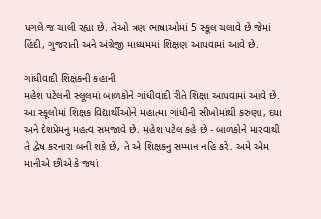પગલે જ ચાલી રહ્યા છે. તેઓ ત્રણ ભાષાઓમાં 5 સ્કૂલ ચલાવે છે જેમાં હિંદી, ગુજરાતી અને અંગ્રેજી માધ્યમમાં શિક્ષણ આપવામાં આવે છે.

ગાંધીવાદી શિક્ષકની કહાની
મહેશ પટેલની સ્લૂલમાં બાળકોને ગાંધીવાદી રીતે શિક્ષા આપવામાં આવે છે. આ સ્કૂલોમાં શિક્ષક વિદ્યાર્થીઓને મહાત્મા ગાંધીની સીખોમાંથી કરુણા, દયા અને દેશપ્રેમનુ મહત્વ સમજાવે છે. મહેશ પટેલ કહે છે - બાળકોને મારવાથી તે દ્વેષ કરનારા બની શકે છે, તે એ શિક્ષકનુ સમ્માન નહિ કરે. અમે એમ માનીએ છીએ કે જ્યાં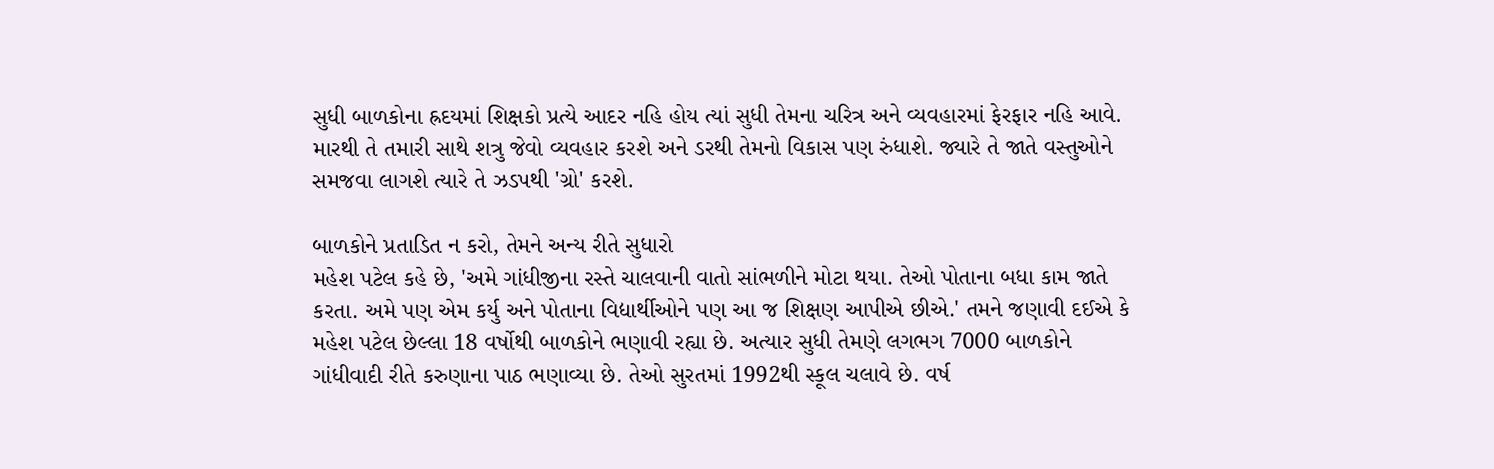સુધી બાળકોના હ્રદયમાં શિક્ષકો પ્રત્યે આદર નહિ હોય ત્યાં સુધી તેમના ચરિત્ર અને વ્યવહારમાં ફેરફાર નહિ આવે. મારથી તે તમારી સાથે શત્રુ જેવો વ્યવહાર કરશે અને ડરથી તેમનો વિકાસ પણ રુંધાશે. જ્યારે તે જાતે વસ્તુઓને સમજવા લાગશે ત્યારે તે ઝડપથી 'ગ્રો' કરશે.

બાળકોને પ્રતાડિત ન કરો, તેમને અન્ય રીતે સુધારો
મહેશ પટેલ કહે છે, 'અમે ગાંધીજીના રસ્તે ચાલવાની વાતો સાંભળીને મોટા થયા. તેઓ પોતાના બધા કામ જાતે કરતા. અમે પણ એમ કર્યુ અને પોતાના વિદ્યાર્થીઓને પણ આ જ શિક્ષણ આપીએ છીએ.' તમને જણાવી દઈએ કે મહેશ પટેલ છેલ્લા 18 વર્ષોથી બાળકોને ભણાવી રહ્યા છે. અત્યાર સુધી તેમણે લગભગ 7000 બાળકોને ગાંધીવાદી રીતે કરુણાના પાઠ ભણાવ્યા છે. તેઓ સુરતમાં 1992થી સ્કૂલ ચલાવે છે. વર્ષ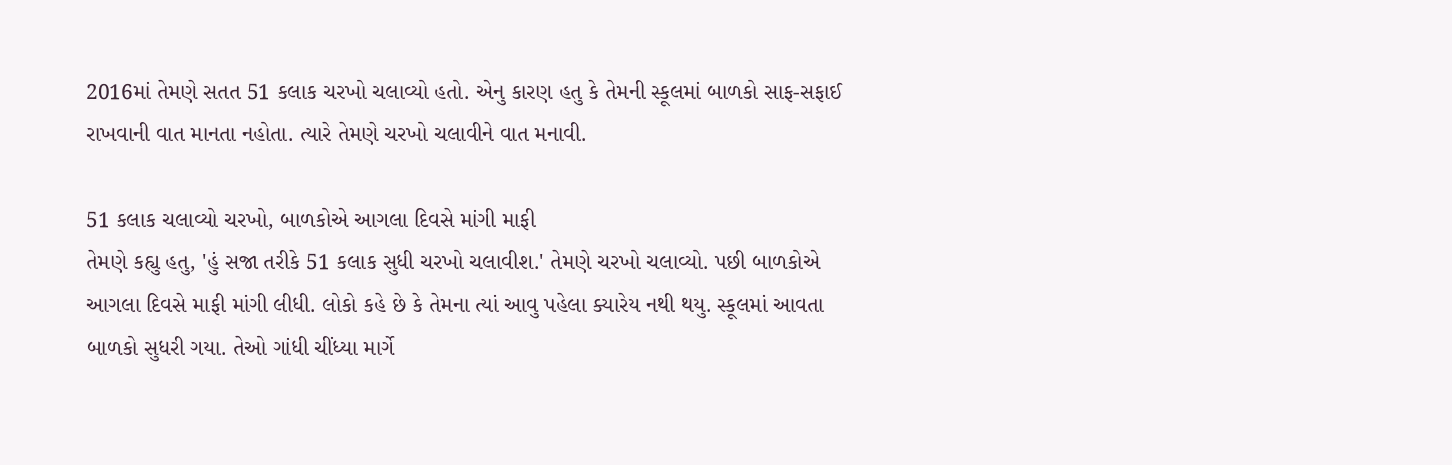2016માં તેમણે સતત 51 કલાક ચરખો ચલાવ્યો હતો. એનુ કારણ હતુ કે તેમની સ્કૂલમાં બાળકો સાફ-સફાઈ રાખવાની વાત માનતા નહોતા. ત્યારે તેમણે ચરખો ચલાવીને વાત મનાવી.

51 કલાક ચલાવ્યો ચરખો, બાળકોએ આગલા દિવસે માંગી માફી
તેમણે કહ્યુ હતુ, 'હું સજા તરીકે 51 કલાક સુધી ચરખો ચલાવીશ.' તેમણે ચરખો ચલાવ્યો. પછી બાળકોએ આગલા દિવસે માફી માંગી લીધી. લોકો કહે છે કે તેમના ત્યાં આવુ પહેલા ક્યારેય નથી થયુ. સ્કૂલમાં આવતા બાળકો સુધરી ગયા. તેઓ ગાંધી ચીંધ્યા માર્ગે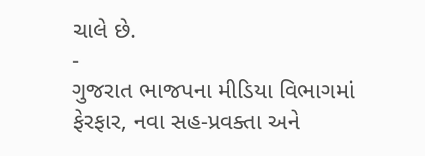ચાલે છે.
-
ગુજરાત ભાજપના મીડિયા વિભાગમાં ફેરફાર, નવા સહ-પ્રવક્તા અને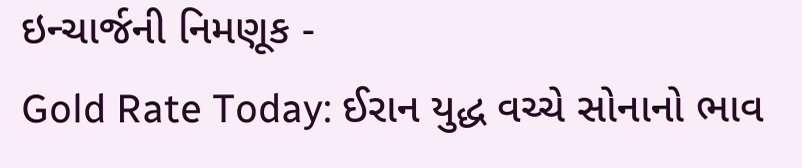ઇન્ચાર્જની નિમણૂક -
Gold Rate Today: ઈરાન યુદ્ધ વચ્ચે સોનાનો ભાવ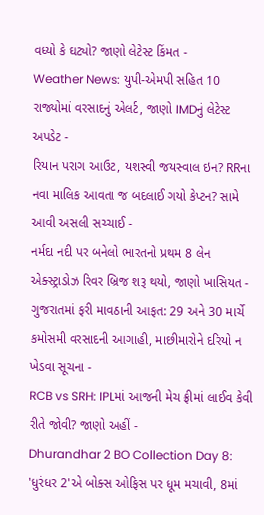વધ્યો કે ઘટ્યો? જાણો લેટેસ્ટ કિંમત -
Weather News: યુપી-એમપી સહિત 10 રાજ્યોમાં વરસાદનું એલર્ટ, જાણો IMDનું લેટેસ્ટ અપડેટ -
રિયાન પરાગ આઉટ, યશસ્વી જયસ્વાલ ઇન? RRના નવા માલિક આવતા જ બદલાઈ ગયો કેપ્ટન? સામે આવી અસલી સચ્ચાઈ -
નર્મદા નદી પર બનેલો ભારતનો પ્રથમ 8 લેન એક્સ્ટ્રાડોઝ રિવર બ્રિજ શરૂ થયો, જાણો ખાસિયત -
ગુજરાતમાં ફરી માવઠાની આફત: 29 અને 30 માર્ચે કમોસમી વરસાદની આગાહી, માછીમારોને દરિયો ન ખેડવા સૂચના -
RCB vs SRH: IPLમાં આજની મેચ ફ્રીમાં લાઈવ કેવી રીતે જોવી? જાણો અહીં -
Dhurandhar 2 BO Collection Day 8: 'ધુરંધર 2'એ બોક્સ ઓફિસ પર ધૂમ મચાવી, 8માં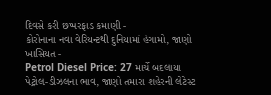દિવસે કરી છપ્પરફાડ કમાણી -
કોરોનાના નવા વેરિયન્ટથી દુનિયામાં હંગામો, જાણો ખાસિયત -
Petrol Diesel Price: 27 માર્ચે બદલાયા પેટ્રોલ-ડીઝલના ભાવ, જાણો તમારા શહેરની લેટેસ્ટ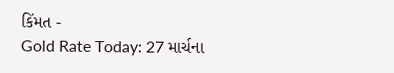કિંમત -
Gold Rate Today: 27 માર્ચના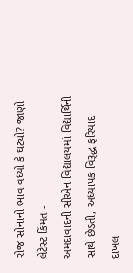રોજ સોનાનો ભાવ વધ્યો કે ઘટ્યો? જાણો લેટેસ્ટ કિંમત -
અમદાવાદની સીએન વિદ્યાલયમાં વિદ્યાર્થિની સાથે છેડતી, અધ્યાપક વિરૂદ્ધ ફરિયાદ દાખલ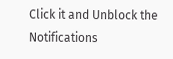Click it and Unblock the Notifications